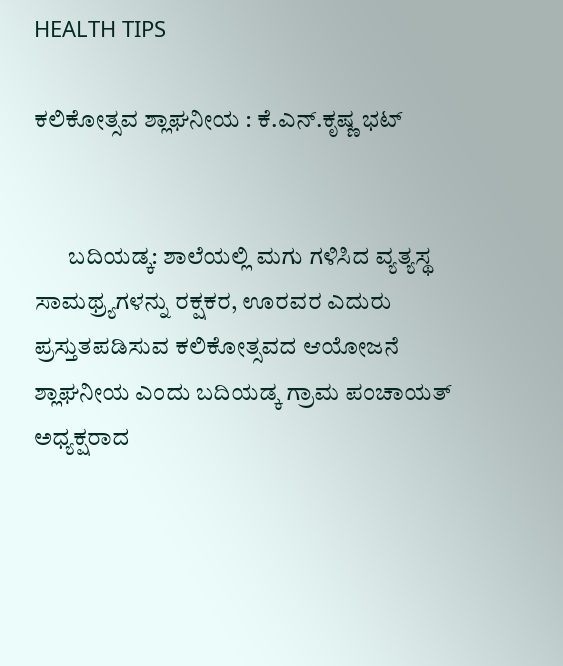HEALTH TIPS

ಕಲಿಕೋತ್ಸವ ಶ್ಲಾಘನೀಯ : ಕೆ.ಎನ್.ಕೃಷ್ಣ ಭಟ್


       ಬದಿಯಡ್ಕ: ಶಾಲೆಯಲ್ಲಿ ಮಗು ಗಳಿಸಿದ ವ್ಯತ್ಯಸ್ಥ ಸಾಮಥ್ರ್ಯಗಳನ್ನು ರಕ್ಷಕರ, ಊರವರ ಎದುರು ಪ್ರಸ್ತುತಪಡಿಸುವ ಕಲಿಕೋತ್ಸವದ ಆಯೋಜನೆ ಶ್ಲಾಘನೀಯ ಎಂದು ಬದಿಯಡ್ಕ ಗ್ರಾಮ ಪಂಚಾಯತ್ ಅಧ್ಯಕ್ಷರಾದ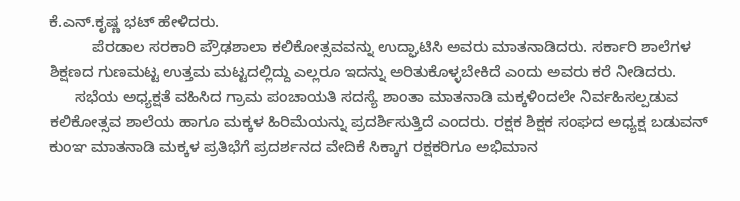ಕೆ.ಎನ್.ಕೃಷ್ಣ ಭಟ್ ಹೇಳಿದರು.
          ಪೆರಡಾಲ ಸರಕಾರಿ ಪ್ರೌಢಶಾಲಾ ಕಲಿಕೋತ್ಸವವನ್ನು ಉದ್ಘಾಟಿಸಿ ಅವರು ಮಾತನಾಡಿದರು. ಸರ್ಕಾರಿ ಶಾಲೆಗಳ ಶಿಕ್ಷಣದ ಗುಣಮಟ್ಟ ಉತ್ತಮ ಮಟ್ಟದಲ್ಲಿದ್ದು ಎಲ್ಲರೂ ಇದನ್ನು ಅರಿತುಕೊಳ್ಳಬೇಕಿದೆ ಎಂದು ಅವರು ಕರೆ ನೀಡಿದರು.
      ಸಭೆಯ ಅಧ್ಯಕ್ಷತೆ ವಹಿಸಿದ ಗ್ರಾಮ ಪಂಚಾಯತಿ ಸದಸ್ಯೆ ಶಾಂತಾ ಮಾತನಾಡಿ ಮಕ್ಕಳಿಂದಲೇ ನಿರ್ವಹಿಸಲ್ಪಡುವ ಕಲಿಕೋತ್ಸವ ಶಾಲೆಯ ಹಾಗೂ ಮಕ್ಕಳ ಹಿರಿಮೆಯನ್ನು ಪ್ರದರ್ಶಿಸುತ್ತಿದೆ ಎಂದರು. ರಕ್ಷಕ ಶಿಕ್ಷಕ ಸಂಘದ ಅಧ್ಯಕ್ಷ ಬಡುವನ್ ಕುಂಞ ಮಾತನಾಡಿ ಮಕ್ಕಳ ಪ್ರತಿಭೆಗೆ ಪ್ರದರ್ಶನದ ವೇದಿಕೆ ಸಿಕ್ಕಾಗ ರಕ್ಷಕರಿಗೂ ಅಭಿಮಾನ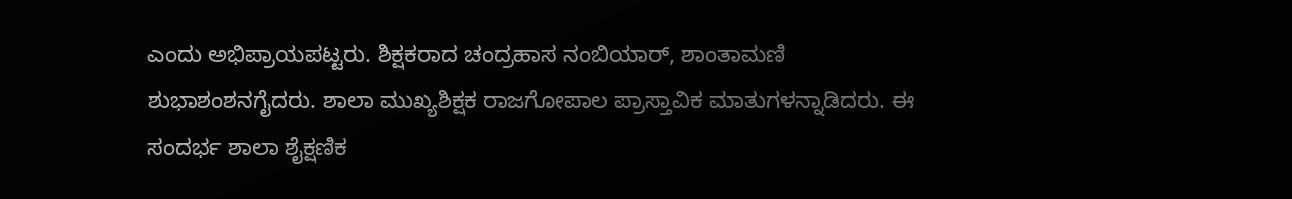ಎಂದು ಅಭಿಪ್ರಾಯಪಟ್ಟರು. ಶಿಕ್ಷಕರಾದ ಚಂದ್ರಹಾಸ ನಂಬಿಯಾರ್, ಶಾಂತಾಮಣಿ ಶುಭಾಶಂಶನಗೈದರು. ಶಾಲಾ ಮುಖ್ಯಶಿಕ್ಷಕ ರಾಜಗೋಪಾಲ ಪ್ರಾಸ್ತಾವಿಕ ಮಾತುಗಳನ್ನಾಡಿದರು. ಈ ಸಂದರ್ಭ ಶಾಲಾ ಶೈಕ್ಷಣಿಕ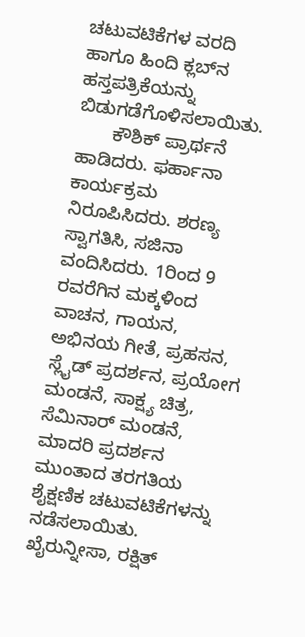ಚಟುವಟಿಕೆಗಳ ವರದಿ ಹಾಗೂ ಹಿಂದಿ ಕ್ಲಬ್‍ನ ಹಸ್ತಪತ್ರಿಕೆಯನ್ನು ಬಿಡುಗಡೆಗೊಳಿಸಲಾಯಿತು.
       ಕೌಶಿಕ್ ಪ್ರಾರ್ಥನೆ ಹಾಡಿದರು. ಫರ್ಹಾನಾ ಕಾರ್ಯಕ್ರಮ ನಿರೂಪಿಸಿದರು. ಶರಣ್ಯ ಸ್ವಾಗತಿಸಿ, ಸಜಿನಾ ವಂದಿಸಿದರು. 1ರಿಂದ 9 ರವರೆಗಿನ ಮಕ್ಕಳಿಂದ ವಾಚನ, ಗಾಯನ, ಅಭಿನಯ ಗೀತೆ, ಪ್ರಹಸನ, ಸ್ಲೈಡ್ ಪ್ರದರ್ಶನ, ಪ್ರಯೋಗ ಮಂಡನೆ, ಸಾಕ್ಷ್ಯ ಚಿತ್ರ, ಸೆಮಿನಾರ್ ಮಂಡನೆ, ಮಾದರಿ ಪ್ರದರ್ಶನ ಮುಂತಾದ ತರಗತಿಯ ಶೈಕ್ಷಣಿಕ ಚಟುವಟಿಕೆಗಳನ್ನು ನಡೆಸಲಾಯಿತು. ಖೈರುನ್ನೀಸಾ, ರಕ್ಷಿತ್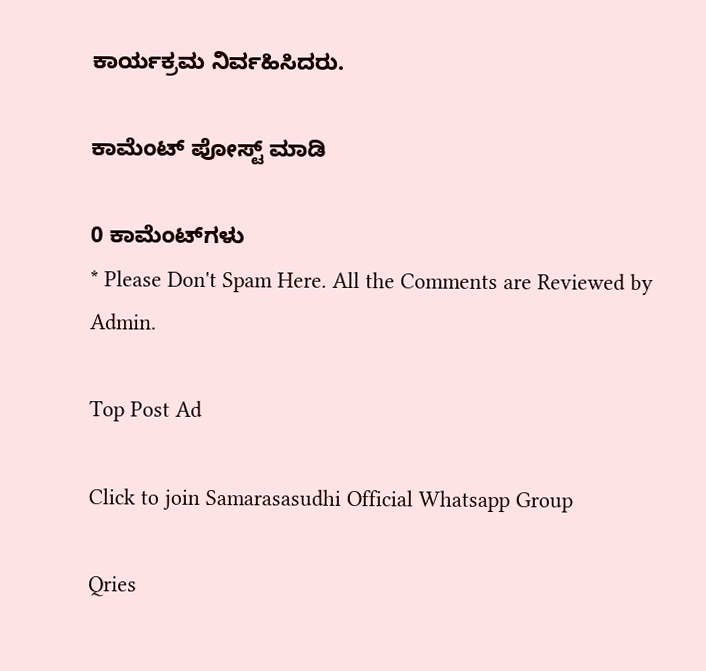ಕಾರ್ಯಕ್ರಮ ನಿರ್ವಹಿಸಿದರು.

ಕಾಮೆಂಟ್‌‌ ಪೋಸ್ಟ್‌ ಮಾಡಿ

0 ಕಾಮೆಂಟ್‌ಗಳು
* Please Don't Spam Here. All the Comments are Reviewed by Admin.

Top Post Ad

Click to join Samarasasudhi Official Whatsapp Group

Qries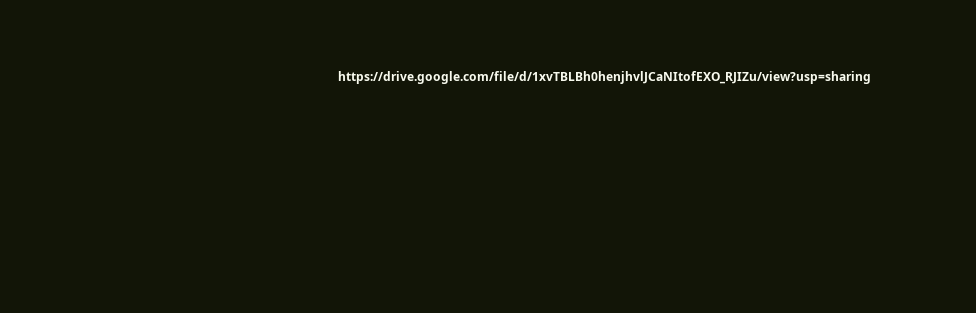https://drive.google.com/file/d/1xvTBLBh0henjhvlJCaNItofEXO_RJIZu/view?usp=sharing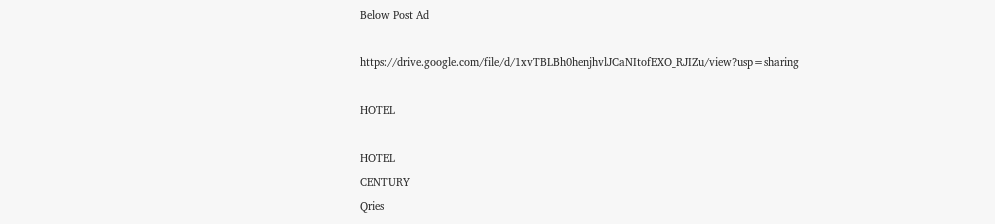Below Post Ad

https://drive.google.com/file/d/1xvTBLBh0henjhvlJCaNItofEXO_RJIZu/view?usp=sharing

HOTEL

HOTEL
CENTURY
Qries